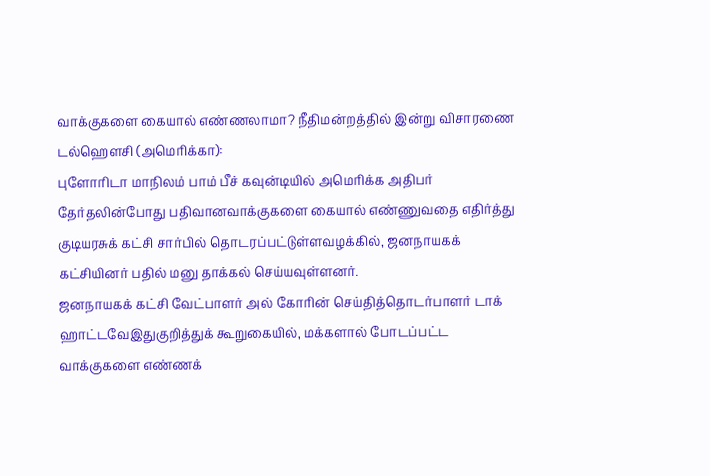வாக்குகளை கையால் எண்ணலாமா? நீதிமன்றத்தில் இன்று விசாரணை
டல்ஹெளசி (அமெரிக்கா):
புளோரிடா மாநிலம் பாம் பீச் கவுன்டியில் அமெரிக்க அதிபர் தேர்தலின்போது பதிவானவாக்குகளை கையால் எண்ணுவதை எதிர்த்து குடியரசுக் கட்சி சார்பில் தொடரப்பட்டுள்ளவழக்கில், ஜனநாயகக் கட்சியினர் பதில் மனு தாக்கல் செய்யவுள்ளனர்.
ஜனநாயகக் கட்சி வேட்பாளர் அல் கோரின் செய்தித்தொடர்பாளர் டாக் ஹாட்டவேஇதுகுறித்துக் கூறுகையில், மக்களால் போடப்பட்ட வாக்குகளை எண்ணக்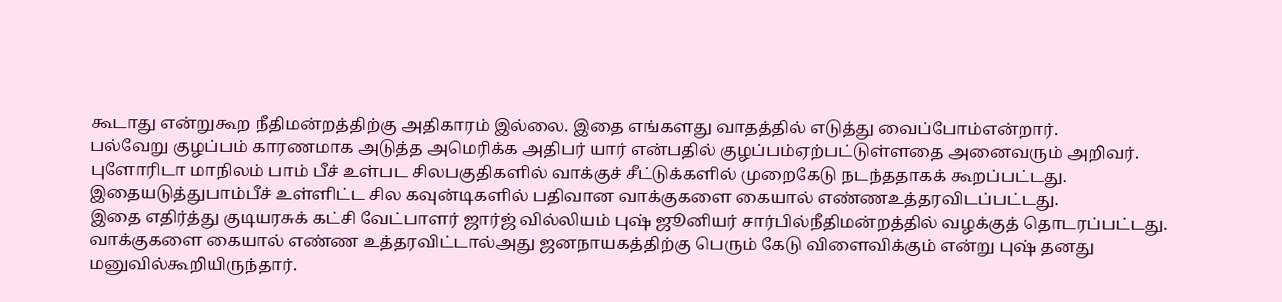கூடாது என்றுகூற நீதிமன்றத்திற்கு அதிகாரம் இல்லை. இதை எங்களது வாதத்தில் எடுத்து வைப்போம்என்றார்.
பல்வேறு குழப்பம் காரணமாக அடுத்த அமெரிக்க அதிபர் யார் என்பதில் குழப்பம்ஏற்பட்டுள்ளதை அனைவரும் அறிவர். புளோரிடா மாநிலம் பாம் பீச் உள்பட சிலபகுதிகளில் வாக்குச் சீட்டுக்களில் முறைகேடு நடந்ததாகக் கூறப்பட்டது. இதையடுத்துபாம்பீச் உள்ளிட்ட சில கவுன்டிகளில் பதிவான வாக்குகளை கையால் எண்ணஉத்தரவிடப்பட்டது.
இதை எதிர்த்து குடியரசுக் கட்சி வேட்பாளர் ஜார்ஜ் வில்லியம் புஷ் ஜூனியர் சார்பில்நீதிமன்றத்தில் வழக்குத் தொடரப்பட்டது. வாக்குகளை கையால் எண்ண உத்தரவிட்டால்அது ஜனநாயகத்திற்கு பெரும் கேடு விளைவிக்கும் என்று புஷ் தனது மனுவில்கூறியிருந்தார்.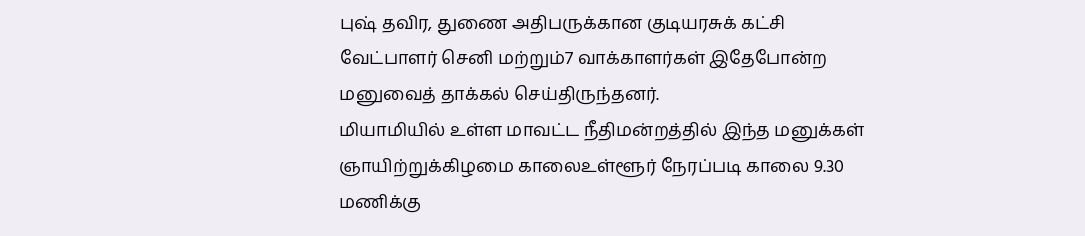புஷ் தவிர, துணை அதிபருக்கான குடியரசுக் கட்சி வேட்பாளர் செனி மற்றும்7 வாக்காளர்கள் இதேபோன்ற மனுவைத் தாக்கல் செய்திருந்தனர்.
மியாமியில் உள்ள மாவட்ட நீதிமன்றத்தில் இந்த மனுக்கள் ஞாயிற்றுக்கிழமை காலைஉள்ளூர் நேரப்படி காலை 9.30 மணிக்கு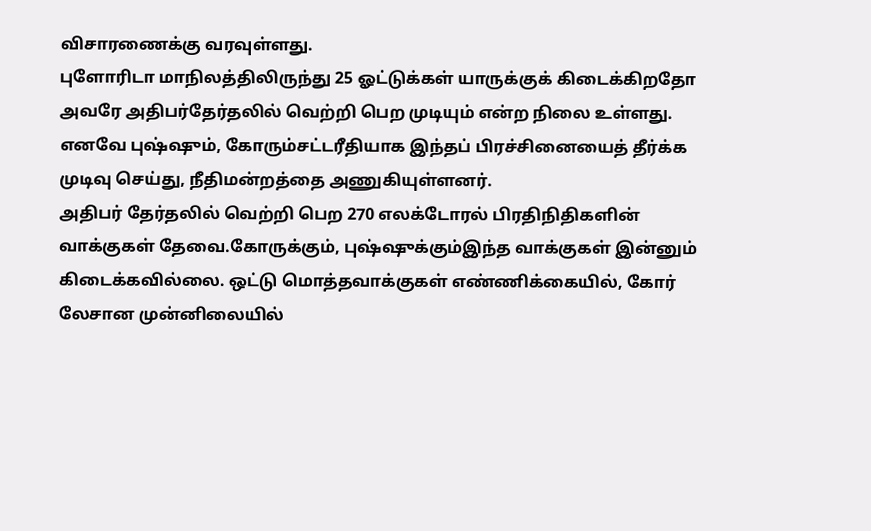விசாரணைக்கு வரவுள்ளது.
புளோரிடா மாநிலத்திலிருந்து 25 ஓட்டுக்கள் யாருக்குக் கிடைக்கிறதோ அவரே அதிபர்தேர்தலில் வெற்றி பெற முடியும் என்ற நிலை உள்ளது. எனவே புஷ்ஷும், கோரும்சட்டரீதியாக இந்தப் பிரச்சினையைத் தீர்க்க முடிவு செய்து, நீதிமன்றத்தை அணுகியுள்ளனர்.
அதிபர் தேர்தலில் வெற்றி பெற 270 எலக்டோரல் பிரதிநிதிகளின் வாக்குகள் தேவை.கோருக்கும், புஷ்ஷுக்கும்இந்த வாக்குகள் இன்னும் கிடைக்கவில்லை. ஒட்டு மொத்தவாக்குகள் எண்ணிக்கையில், கோர் லேசான முன்னிலையில்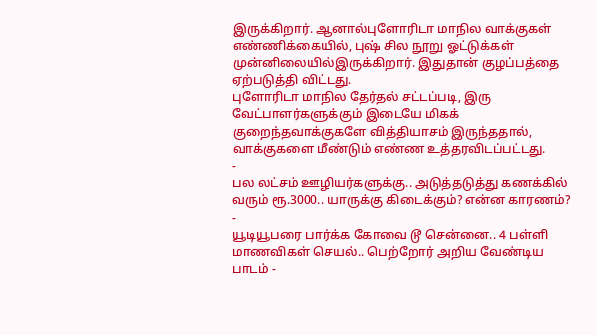இருக்கிறார். ஆனால்புளோரிடா மாநில வாக்குகள் எண்ணிக்கையில், புஷ் சில நூறு ஓட்டுக்கள் முன்னிலையில்இருக்கிறார். இதுதான் குழப்பத்தை ஏற்படுத்தி விட்டது.
புளோரிடா மாநில தேர்தல் சட்டப்படி, இரு வேட்பாளர்களுக்கும் இடையே மிகக் குறைந்தவாக்குகளே வித்தியாசம் இருந்ததால், வாக்குகளை மீண்டும் எண்ண உத்தரவிடப்பட்டது.
-
பல லட்சம் ஊழியர்களுக்கு.. அடுத்தடுத்து கணக்கில் வரும் ரூ.3000.. யாருக்கு கிடைக்கும்? என்ன காரணம்? -
யூடியூபரை பார்க்க கோவை டூ சென்னை.. 4 பள்ளி மாணவிகள் செயல்.. பெற்றோர் அறிய வேண்டிய பாடம் -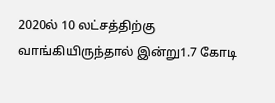2020ல் 10 லட்சத்திற்கு வாங்கியிருந்தால் இன்று1.7 கோடி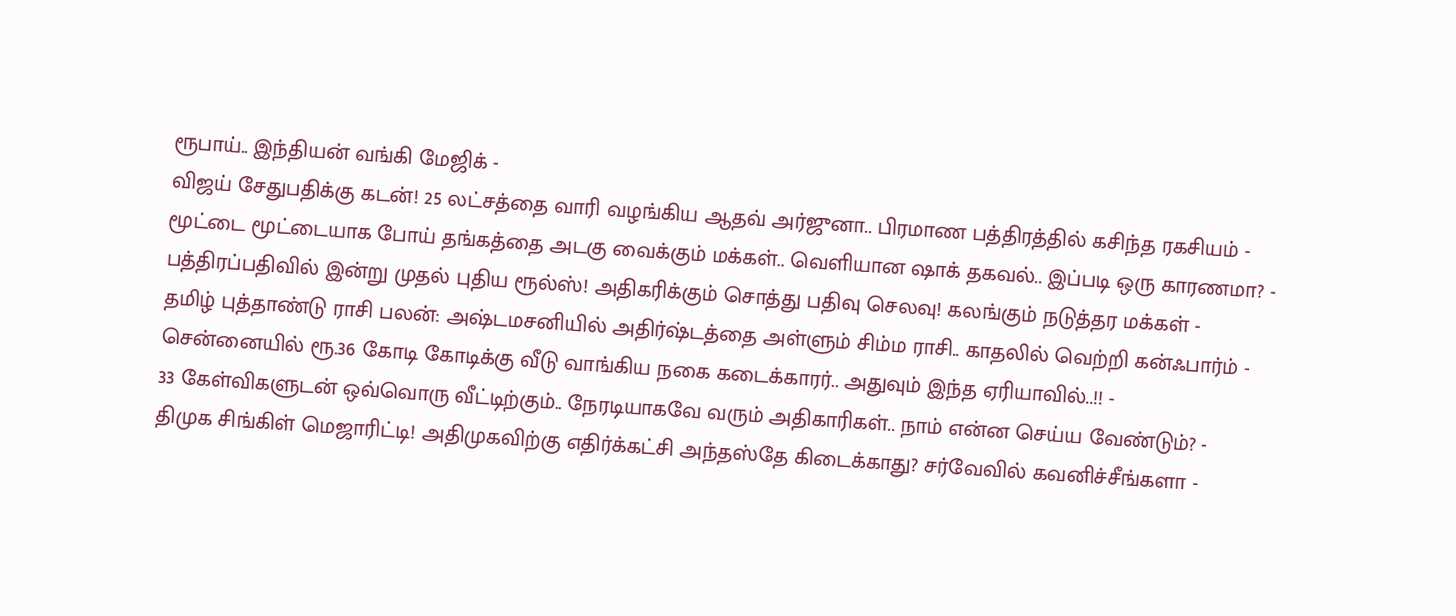ரூபாய்.. இந்தியன் வங்கி மேஜிக் -
விஜய் சேதுபதிக்கு கடன்! 25 லட்சத்தை வாரி வழங்கிய ஆதவ் அர்ஜுனா.. பிரமாண பத்திரத்தில் கசிந்த ரகசியம் -
மூட்டை மூட்டையாக போய் தங்கத்தை அடகு வைக்கும் மக்கள்.. வெளியான ஷாக் தகவல்.. இப்படி ஒரு காரணமா? -
பத்திரப்பதிவில் இன்று முதல் புதிய ரூல்ஸ்! அதிகரிக்கும் சொத்து பதிவு செலவு! கலங்கும் நடுத்தர மக்கள் -
தமிழ் புத்தாண்டு ராசி பலன்: அஷ்டமசனியில் அதிர்ஷ்டத்தை அள்ளும் சிம்ம ராசி.. காதலில் வெற்றி கன்ஃபார்ம் -
சென்னையில் ரூ.36 கோடி கோடிக்கு வீடு வாங்கிய நகை கடைக்காரர்.. அதுவும் இந்த ஏரியாவில்..!! -
33 கேள்விகளுடன் ஒவ்வொரு வீட்டிற்கும்.. நேரடியாகவே வரும் அதிகாரிகள்.. நாம் என்ன செய்ய வேண்டும்? -
திமுக சிங்கிள் மெஜாரிட்டி! அதிமுகவிற்கு எதிர்க்கட்சி அந்தஸ்தே கிடைக்காது? சர்வேவில் கவனிச்சீங்களா -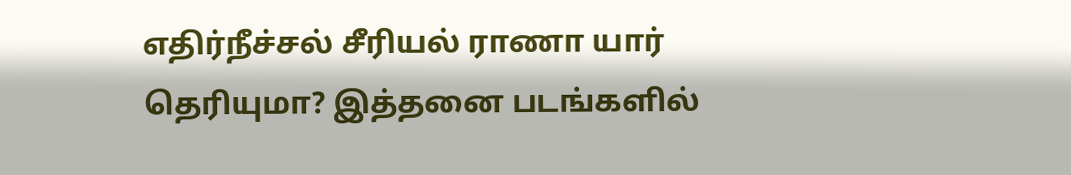எதிர்நீச்சல் சீரியல் ராணா யார் தெரியுமா? இத்தனை படங்களில்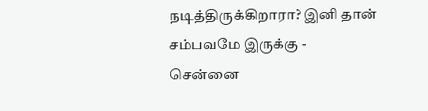நடித்திருக்கிறாரா? இனி தான் சம்பவமே இருக்கு -
சென்னை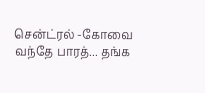சென்ட்ரல் -கோவை வந்தே பாரத்... தங்க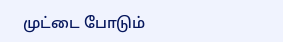முட்டை போடும்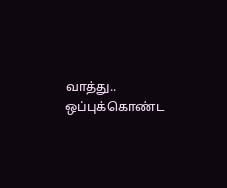வாத்து.. ஒப்புக்கொண்ட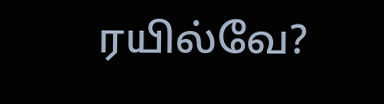ரயில்வே?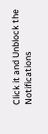Click it and Unblock the Notifications